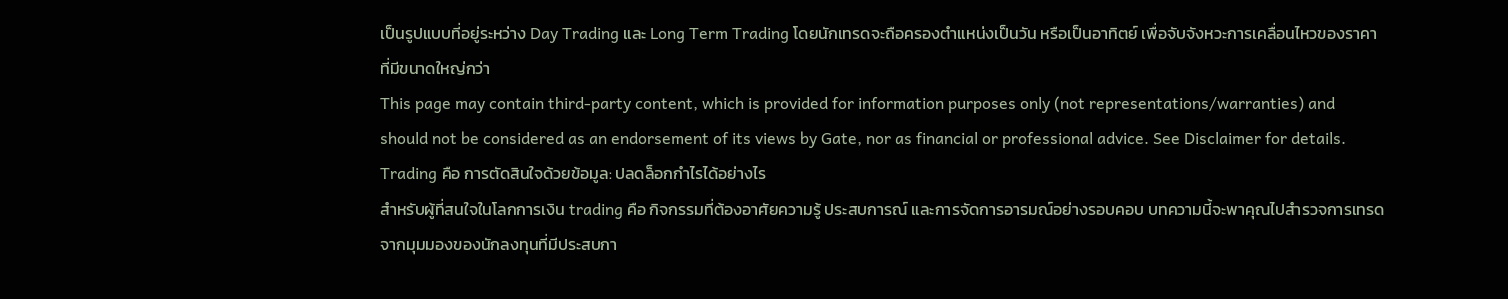เป็นรูปแบบที่อยู่ระหว่าง Day Trading และ Long Term Trading โดยนักเทรดจะถือครองตำแหน่งเป็นวัน หรือเป็นอาทิตย์ เพื่อจับจังหวะการเคลื่อนไหวของราคาที่มีขนาดใหญ่กว่า
This page may contain third-party content, which is provided for information purposes only (not representations/warranties) and should not be considered as an endorsement of its views by Gate, nor as financial or professional advice. See Disclaimer for details.
Trading คือ การตัดสินใจด้วยข้อมูล: ปลดล็อกกำไรได้อย่างไร
สำหรับผู้ที่สนใจในโลกการเงิน trading คือ กิจกรรมที่ต้องอาศัยความรู้ ประสบการณ์ และการจัดการอารมณ์อย่างรอบคอบ บทความนี้จะพาคุณไปสำรวจการเทรดจากมุมมองของนักลงทุนที่มีประสบกา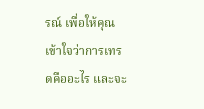รณ์ เพื่อให้คุณเข้าใจว่าการเทรดคืออะไร และจะ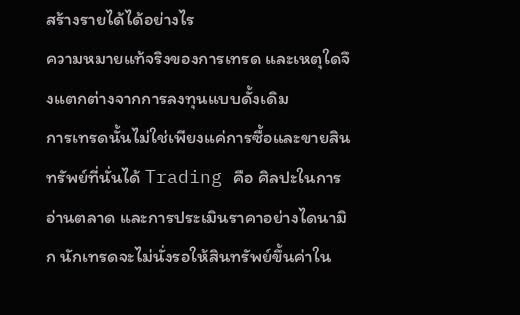สร้างรายได้ได้อย่างไร
ความหมายแท้จริงของการเทรด และเหตุใดจึงแตกต่างจากการลงทุนแบบดั้งเดิม
การเทรดนั้นไม่ใช่เพียงแค่การซื้อและขายสินทรัพย์ที่นั่นได้ Trading คือ ศิลปะในการอ่านตลาด และการประเมินราคาอย่างไดนามิก นักเทรดจะไม่นั่งรอให้สินทรัพย์ขึ้นค่าใน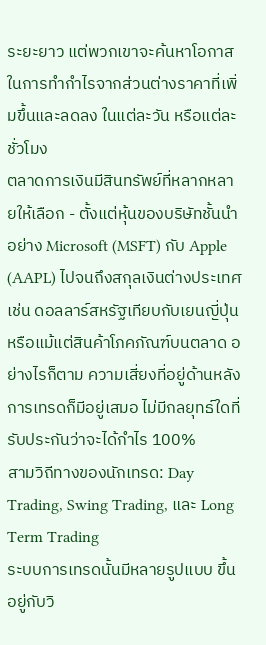ระยะยาว แต่พวกเขาจะค้นหาโอกาสในการทำกำไรจากส่วนต่างราคาที่เพิ่มขึ้นและลดลง ในแต่ละวัน หรือแต่ละชั่วโมง
ตลาดการเงินมีสินทรัพย์ที่หลากหลายให้เลือก - ตั้งแต่หุ้นของบริษัทชั้นนำอย่าง Microsoft (MSFT) กับ Apple (AAPL) ไปจนถึงสกุลเงินต่างประเทศ เช่น ดอลลาร์สหรัฐเทียบกับเยนญี่ปุ่น หรือแม้แต่สินค้าโภคภัณฑ์บนตลาด อย่างไรก็ตาม ความเสี่ยงที่อยู่ด้านหลังการเทรดก็มีอยู่เสมอ ไม่มีกลยุทธ์ใดที่รับประกันว่าจะได้กำไร 100%
สามวิถีทางของนักเทรด: Day Trading, Swing Trading, และ Long Term Trading
ระบบการเทรดนั้นมีหลายรูปแบบ ขึ้นอยู่กับวิ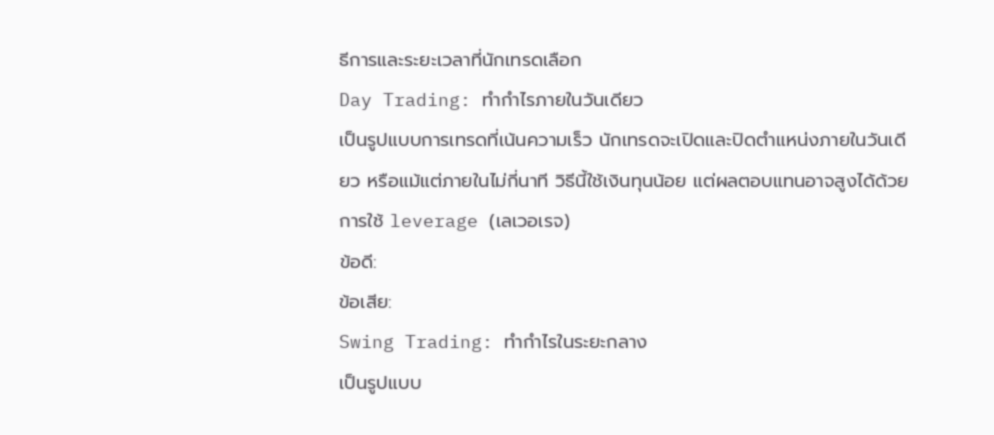ธีการและระยะเวลาที่นักเทรดเลือก
Day Trading: ทำกำไรภายในวันเดียว
เป็นรูปแบบการเทรดที่เน้นความเร็ว นักเทรดจะเปิดและปิดตำแหน่งภายในวันเดียว หรือแม้แต่ภายในไม่กี่นาที วิธีนี้ใช้เงินทุนน้อย แต่ผลตอบแทนอาจสูงได้ด้วยการใช้ leverage (เลเวอเรจ)
ข้อดี:
ข้อเสีย:
Swing Trading: ทำกำไรในระยะกลาง
เป็นรูปแบบ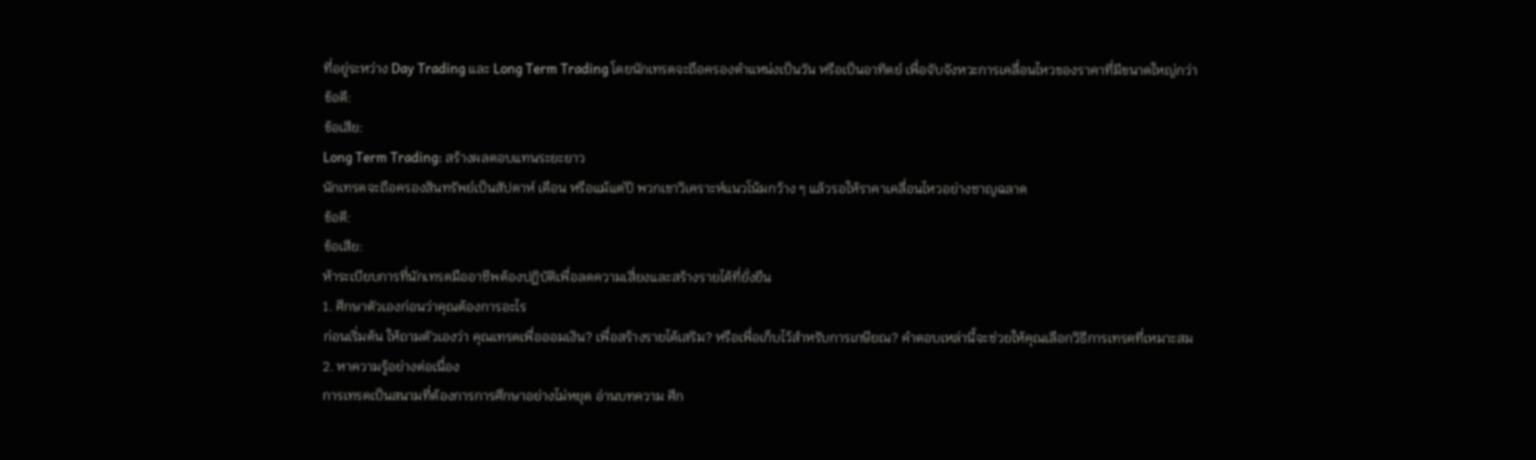ที่อยู่ระหว่าง Day Trading และ Long Term Trading โดยนักเทรดจะถือครองตำแหน่งเป็นวัน หรือเป็นอาทิตย์ เพื่อจับจังหวะการเคลื่อนไหวของราคาที่มีขนาดใหญ่กว่า
ข้อดี:
ข้อเสีย:
Long Term Trading: สร้างผลตอบแทนระยะยาว
นักเทรดจะถือครองสินทรัพย์เป็นสัปดาห์ เดือน หรือแม้แต่ปี พวกเขาวิเคราะห์แนวโน้มกว้าง ๆ แล้วรอให้ราคาเคลื่อนไหวอย่างชาญฉลาด
ข้อดี:
ข้อเสีย:
ห้าระเบียบการที่นักเทรดมืออาชีพต้องปฏิบัติเพื่อลดความเสี่ยงและสร้างรายได้ที่ยั่งยืน
1. ศึกษาตัวเองก่อนว่าคุณต้องการอะไร
ก่อนเริ่มต้น ให้ถามตัวเองว่า คุณเทรดเพื่อออมเงิน? เพื่อสร้างรายได้เสริม? หรือเพื่อเก็บไว้สำหรับการเกษียณ? คำตอบเหล่านี้จะช่วยให้คุณเลือกวิธีการเทรดที่เหมาะสม
2. หาความรู้อย่างต่อเนื่อง
การเทรดเป็นสนามที่ต้องการการศึกษาอย่างไม่หยุด อ่านบทความ ศึก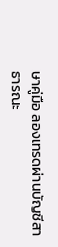ษาคู่มือ ลองเทรดผ่านบัญชีสาธารณะ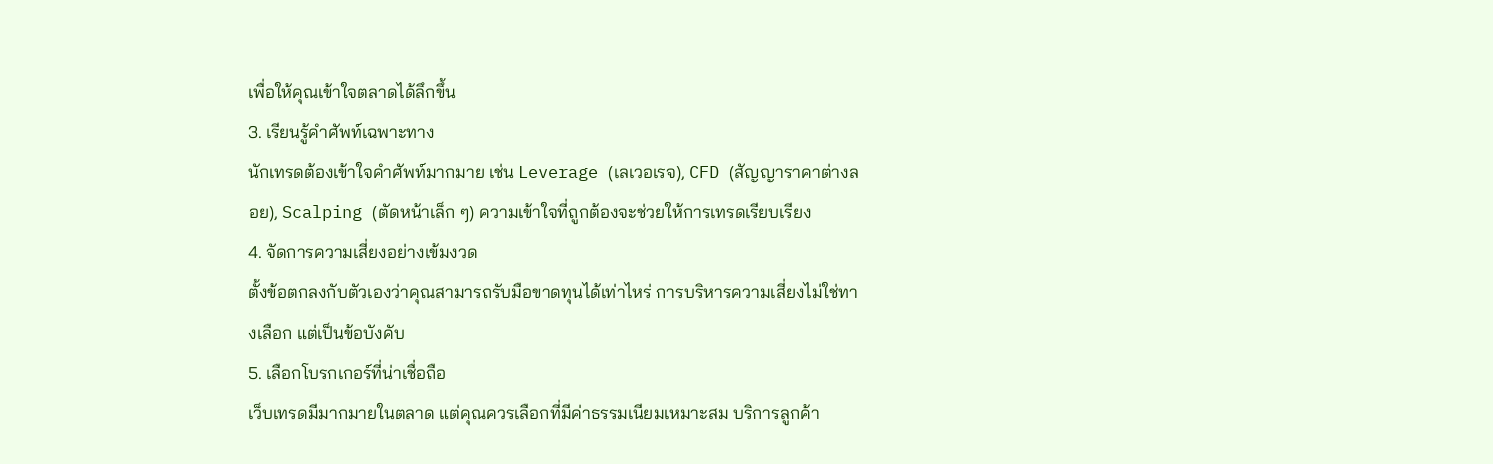เพื่อให้คุณเข้าใจตลาดได้ลึกขึ้น
3. เรียนรู้คำศัพท์เฉพาะทาง
นักเทรดต้องเข้าใจคำศัพท์มากมาย เช่น Leverage (เลเวอเรจ), CFD (สัญญาราคาต่างลอย), Scalping (ตัดหน้าเล็ก ๆ) ความเข้าใจที่ถูกต้องจะช่วยให้การเทรดเรียบเรียง
4. จัดการความเสี่ยงอย่างเข้มงวด
ตั้งข้อตกลงกับตัวเองว่าคุณสามารถรับมือขาดทุนได้เท่าไหร่ การบริหารความเสี่ยงไม่ใช่ทางเลือก แต่เป็นข้อบังคับ
5. เลือกโบรกเกอร์ที่น่าเชื่อถือ
เว็บเทรดมีมากมายในตลาด แต่คุณควรเลือกที่มีค่าธรรมเนียมเหมาะสม บริการลูกค้า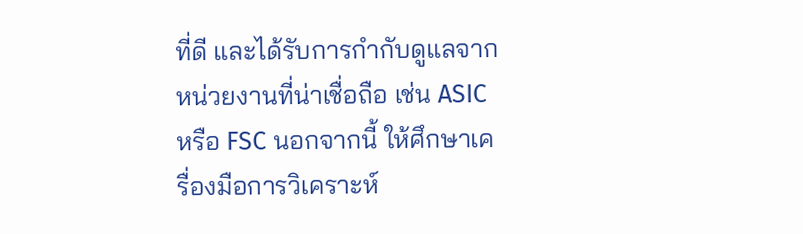ที่ดี และได้รับการกำกับดูแลจากหน่วยงานที่น่าเชื่อถือ เช่น ASIC หรือ FSC นอกจากนี้ ให้ศึกษาเครื่องมือการวิเคราะห์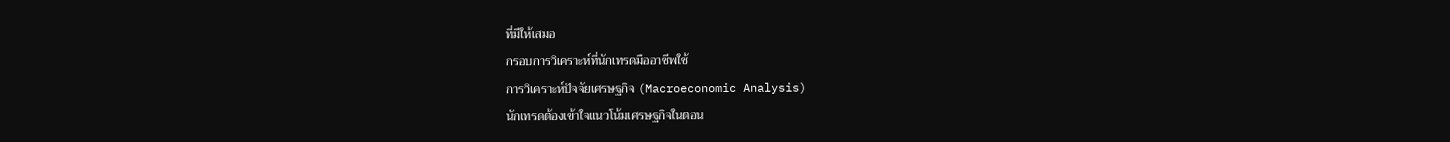ที่มีให้เสมอ
กรอบการวิเคราะห์ที่นักเทรดมืออาชีพใช้
การวิเคราะห์ปัจจัยเศรษฐกิจ (Macroeconomic Analysis)
นักเทรดต้องเข้าใจแนวโน้มเศรษฐกิจในตอน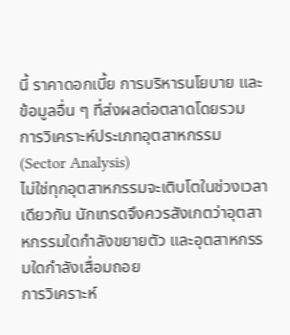นี้ ราคาดอกเบี้ย การบริหารนโยบาย และข้อมูลอื่น ๆ ที่ส่งผลต่อตลาดโดยรวม
การวิเคราะห์ประเภทอุตสาหกรรม (Sector Analysis)
ไม่ใช่ทุกอุตสาหกรรมจะเติบโตในช่วงเวลาเดียวกัน นักเทรดจึงควรสังเกตว่าอุตสาหกรรมใดกำลังขยายตัว และอุตสาหกรรมใดกำลังเสื่อมถอย
การวิเคราะห์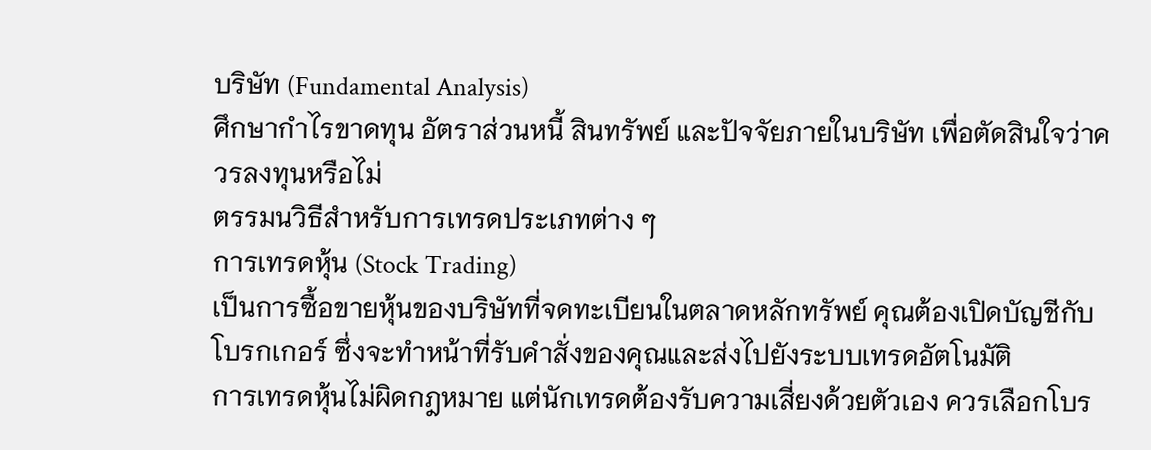บริษัท (Fundamental Analysis)
ศึกษากำไรขาดทุน อัตราส่วนหนี้ สินทรัพย์ และปัจจัยภายในบริษัท เพื่อตัดสินใจว่าควรลงทุนหรือไม่
ตรรมนวิธีสำหรับการเทรดประเภทต่าง ๆ
การเทรดหุ้น (Stock Trading)
เป็นการซื้อขายหุ้นของบริษัทที่จดทะเบียนในตลาดหลักทรัพย์ คุณต้องเปิดบัญชีกับโบรกเกอร์ ซึ่งจะทำหน้าที่รับคำสั่งของคุณและส่งไปยังระบบเทรดอัตโนมัติ
การเทรดหุ้นไม่ผิดกฎหมาย แต่นักเทรดต้องรับความเสี่ยงด้วยตัวเอง ควรเลือกโบร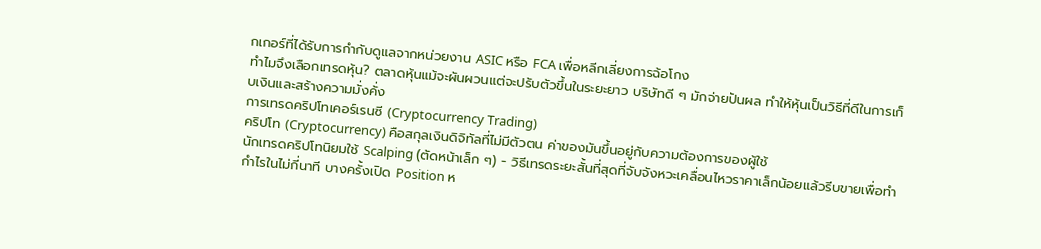กเกอร์ที่ได้รับการกำกับดูแลจากหน่วยงาน ASIC หรือ FCA เพื่อหลีกเลี่ยงการฉ้อโกง
ทำไมจึงเลือกเทรดหุ้น? ตลาดหุ้นแม้จะผันผวนแต่จะปรับตัวขึ้นในระยะยาว บริษัทดี ๆ มักจ่ายปันผล ทำให้หุ้นเป็นวิธีที่ดีในการเก็บเงินและสร้างความมั่งคั่ง
การเทรดคริปโทเคอร์เรนซี (Cryptocurrency Trading)
คริปโท (Cryptocurrency) คือสกุลเงินดิจิทัลที่ไม่มีตัวตน ค่าของมันขึ้นอยู่กับความต้องการของผู้ใช้
นักเทรดคริปโทนิยมใช้ Scalping (ตัดหน้าเล็ก ๆ) - วิธีเทรดระยะสั้นที่สุดที่จับจังหวะเคลื่อนไหวราคาเล็กน้อยแล้วรีบขายเพื่อทำกำไรในไม่กี่นาที บางครั้งเปิด Position ห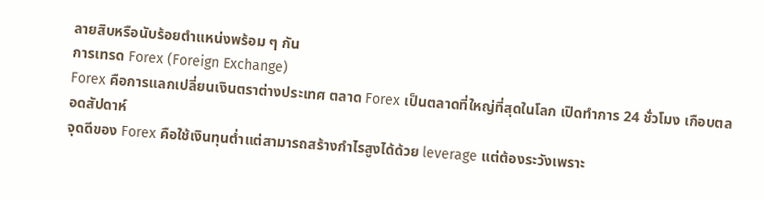ลายสิบหรือนับร้อยตำแหน่งพร้อม ๆ กัน
การเทรด Forex (Foreign Exchange)
Forex คือการแลกเปลี่ยนเงินตราต่างประเทศ ตลาด Forex เป็นตลาดที่ใหญ่ที่สุดในโลก เปิดทำการ 24 ชั่วโมง เกือบตลอดสัปดาห์
จุดดีของ Forex คือใช้เงินทุนต่ำแต่สามารถสร้างกำไรสูงได้ด้วย leverage แต่ต้องระวังเพราะ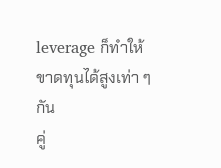leverage ก็ทำให้ขาดทุนได้สูงเท่า ๆ กัน
คู่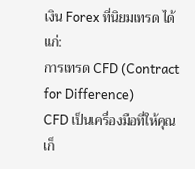เงิน Forex ที่นิยมเทรด ได้แก่:
การเทรด CFD (Contract for Difference)
CFD เป็นเครื่องมือที่ให้คุณเก็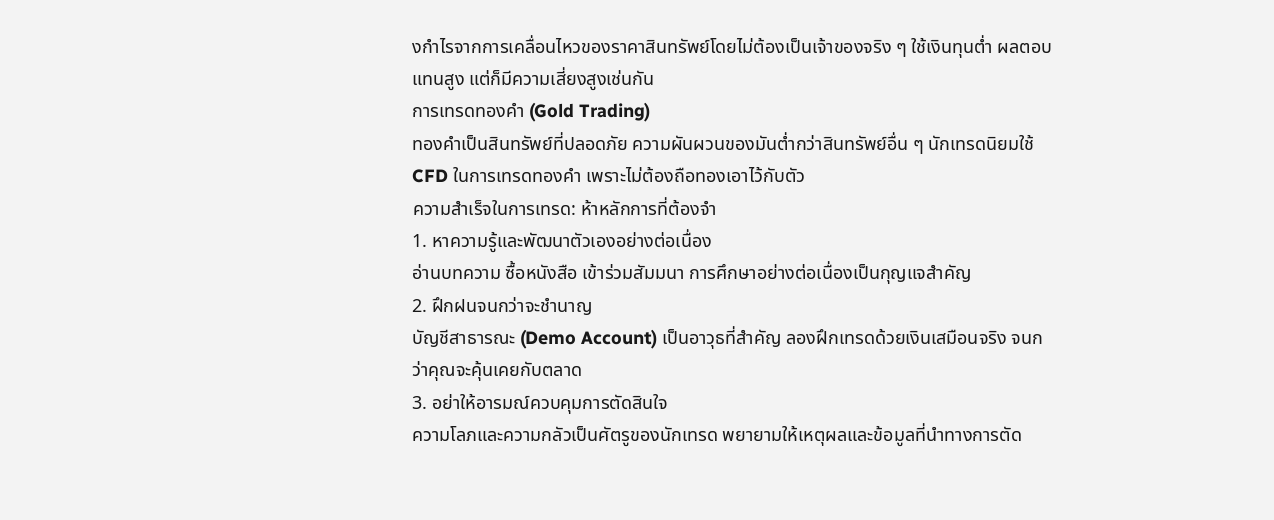งกำไรจากการเคลื่อนไหวของราคาสินทรัพย์โดยไม่ต้องเป็นเจ้าของจริง ๆ ใช้เงินทุนต่ำ ผลตอบแทนสูง แต่ก็มีความเสี่ยงสูงเช่นกัน
การเทรดทองคำ (Gold Trading)
ทองคำเป็นสินทรัพย์ที่ปลอดภัย ความผันผวนของมันต่ำกว่าสินทรัพย์อื่น ๆ นักเทรดนิยมใช้ CFD ในการเทรดทองคำ เพราะไม่ต้องถือทองเอาไว้กับตัว
ความสำเร็จในการเทรด: ห้าหลักการที่ต้องจำ
1. หาความรู้และพัฒนาตัวเองอย่างต่อเนื่อง
อ่านบทความ ซื้อหนังสือ เข้าร่วมสัมมนา การศึกษาอย่างต่อเนื่องเป็นกุญแจสำคัญ
2. ฝึกฝนจนกว่าจะชำนาญ
บัญชีสาธารณะ (Demo Account) เป็นอาวุธที่สำคัญ ลองฝึกเทรดด้วยเงินเสมือนจริง จนกว่าคุณจะคุ้นเคยกับตลาด
3. อย่าให้อารมณ์ควบคุมการตัดสินใจ
ความโลภและความกลัวเป็นศัตรูของนักเทรด พยายามให้เหตุผลและข้อมูลที่นำทางการตัด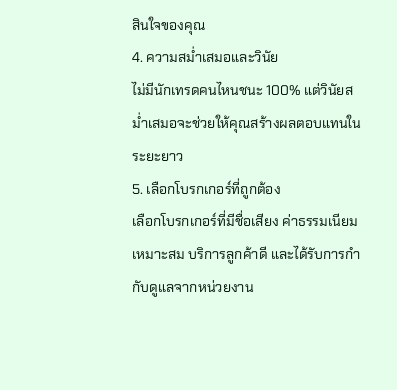สินใจของคุณ
4. ความสม่ำเสมอและวินัย
ไม่มีนักเทรดคนไหนชนะ 100% แต่วินัยสม่ำเสมอจะช่วยให้คุณสร้างผลตอบแทนในระยะยาว
5. เลือกโบรกเกอร์ที่ถูกต้อง
เลือกโบรกเกอร์ที่มีชื่อเสียง ค่าธรรมเนียมเหมาะสม บริการลูกค้าดี และได้รับการกำกับดูแลจากหน่วยงาน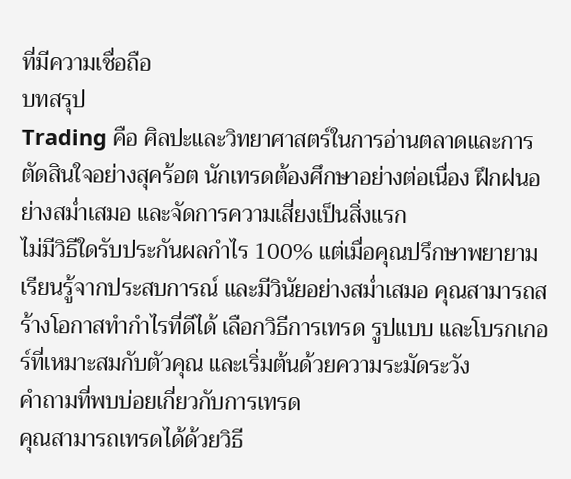ที่มีความเชื่อถือ
บทสรุป
Trading คือ ศิลปะและวิทยาศาสตร์ในการอ่านตลาดและการตัดสินใจอย่างสุคร้อต นักเทรดต้องศึกษาอย่างต่อเนื่อง ฝึกฝนอย่างสม่ำเสมอ และจัดการความเสี่ยงเป็นสิ่งแรก
ไม่มีวิธีใดรับประกันผลกำไร 100% แต่เมื่อคุณปรึกษาพยายาม เรียนรู้จากประสบการณ์ และมีวินัยอย่างสม่ำเสมอ คุณสามารถสร้างโอกาสทำกำไรที่ดีได้ เลือกวิธีการเทรด รูปแบบ และโบรกเกอร์ที่เหมาะสมกับตัวคุณ และเริ่มต้นด้วยความระมัดระวัง
คำถามที่พบบ่อยเกี่ยวกับการเทรด
คุณสามารถเทรดได้ด้วยวิธี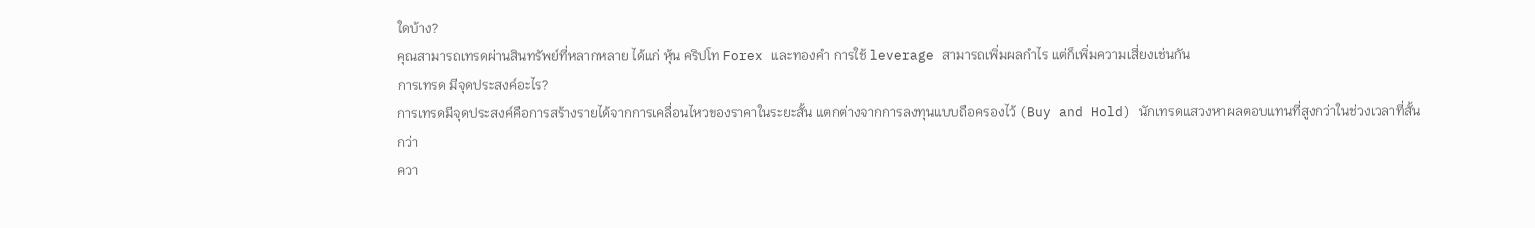ใดบ้าง?
คุณสามารถเทรดผ่านสินทรัพย์ที่หลากหลาย ได้แก่ หุ้น คริปโท Forex และทองคำ การใช้ leverage สามารถเพิ่มผลกำไร แต่ก็เพิ่มความเสี่ยงเช่นกัน
การเทรด มีจุดประสงค์อะไร?
การเทรดมีจุดประสงค์คือการสร้างรายได้จากการเคลื่อนไหวของราคาในระยะสั้น แตกต่างจากการลงทุนแบบถือครองไว้ (Buy and Hold) นักเทรดแสวงหาผลตอบแทนที่สูงกว่าในช่วงเวลาที่สั้นกว่า
ควา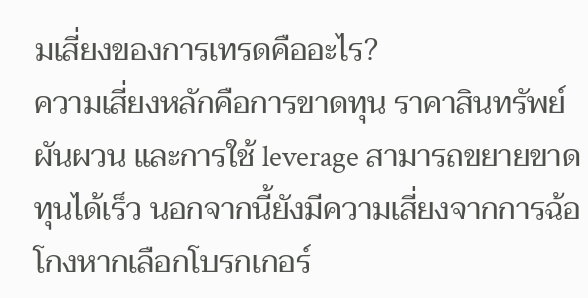มเสี่ยงของการเทรดคืออะไร?
ความเสี่ยงหลักคือการขาดทุน ราคาสินทรัพย์ผันผวน และการใช้ leverage สามารถขยายขาดทุนได้เร็ว นอกจากนี้ยังมีความเสี่ยงจากการฉ้อโกงหากเลือกโบรกเกอร์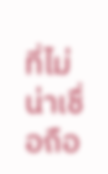ที่ไม่น่าเชื่อถือ